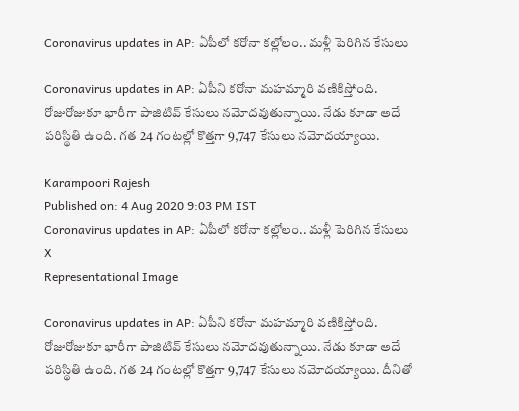Coronavirus updates in AP: ఏపీలో క‌రోనా క‌ల్లోలం.. మళ్లీ పెరిగిన కేసులు

Coronavirus updates in AP: ఏపీని కరోనా మహమ్మారి వణికిస్తోంది. రోజురోజుకూ భారీగా పాజిటివ్ కేసులు నమోదవుతున్నాయి. నేడు కూడా అదే ప‌రిస్థితి ఉంది. గ‌త‌ 24 గంటల్లో కొత్త‌గా 9,747 కేసులు నమోదయ్యాయి.

Karampoori Rajesh
Published on: 4 Aug 2020 9:03 PM IST
Coronavirus updates in AP: ఏపీలో క‌రోనా క‌ల్లోలం.. మళ్లీ పెరిగిన కేసులు
X
Representational Image

Coronavirus updates in AP: ఏపీని కరోనా మహమ్మారి వణికిస్తోంది. రోజురోజుకూ భారీగా పాజిటివ్ కేసులు నమోదవుతున్నాయి. నేడు కూడా అదే ప‌రిస్థితి ఉంది. గ‌త‌ 24 గంటల్లో కొత్త‌గా 9,747 కేసులు నమోదయ్యాయి. దీనితో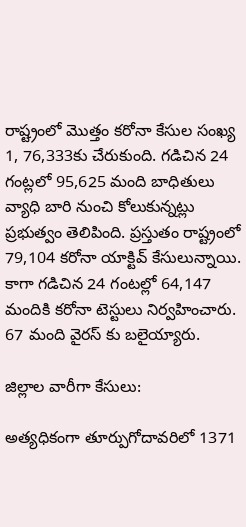రాష్ట్రంలో మొత్తం కరోనా కేసుల సంఖ్య 1, 76,333కు చేరుకుంది. గ‌డిచిన 24 గంట్ల‌లో 95,625 మంది బాధితులు వ్యాధి బారి నుంచి కోలుకున్న‌ట్లు ప్ర‌భుత్వం తెలిపింది. ప్ర‌స్తుతం రాష్ట్రంలో 79,104 కరోనా యాక్టివ్‌ కేసులున్నాయి. కాగా గడిచిన 24 గంటల్లో 64,147 మందికి కరోనా టెస్టులు నిర్వహించారు. 67 మంది వైరస్ కు బలైయ్యారు.

జిల్లాల వారీగా కేసులు:

అత్య‌ధికంగా తూర్పుగోదావరిలో 1371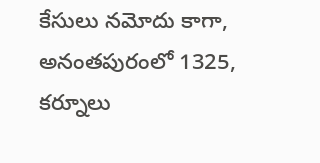కేసులు న‌మోదు కాగా, అనంతపురంలో 1325, కర్నూలు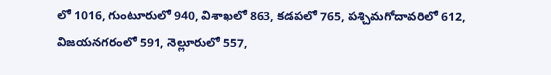లో 1016, గుంటూరులో 940, విశాఖలో 863, కడపలో 765, పశ్చిమగోదావరిలో 612, విజయనగరంలో 591, నెల్లూరులో 557,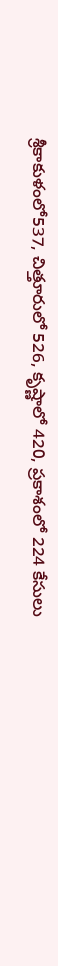శ్రీకాకుళంలో537, చిత్తూరులో 526, కృష్ణాలో 420, ప్రకాశంలో 224 కేసులు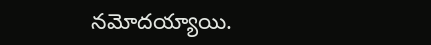న‌మోదయ్యాయి.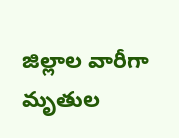జిల్లాల వారీగా మృతుల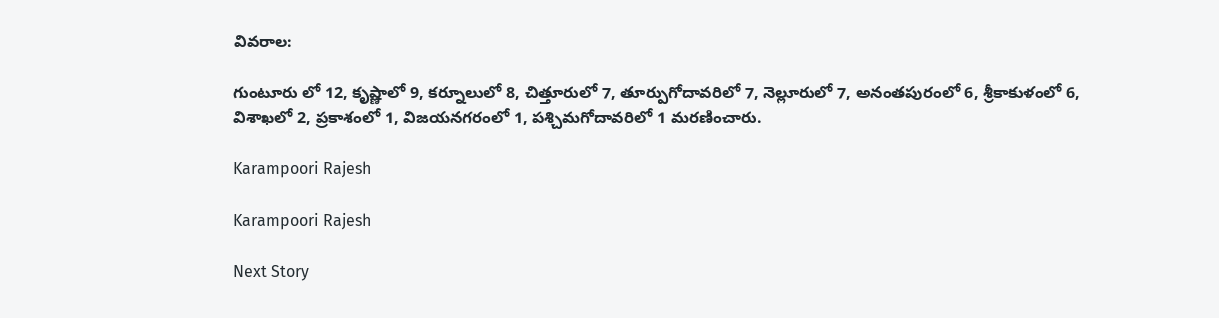వివరాల:

గుంటూరు లో 12, కృష్ణాలో 9, కర్నూలులో 8, చిత్తూరులో 7, తూర్పుగోదావరిలో 7, నెల్లూరులో 7, అనంతపురంలో 6, శ్రీకాకుళంలో 6, విశాఖలో 2, ప్రకాశంలో 1, విజయనగరంలో 1, పశ్చిమగోదావరిలో 1 మ‌ర‌ణించారు.

Karampoori Rajesh

Karampoori Rajesh

Next Story